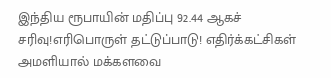இந்திய ரூபாயின் மதிப்பு 92.44 ஆகச் சரிவு!எரிபொருள் தட்டுப்பாடு! எதிர்க்கட்சிகள் அமளியால் மக்களவை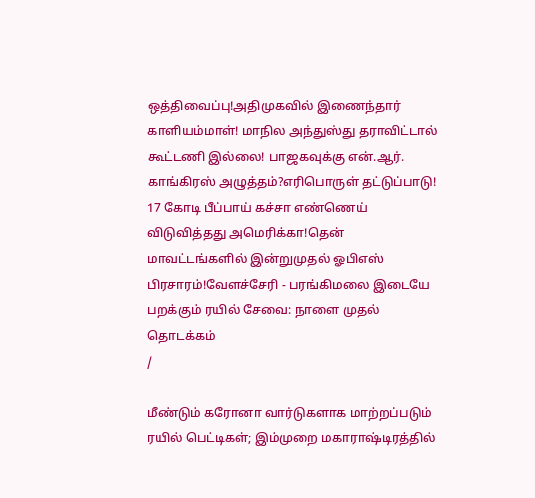ஒத்திவைப்பு!அதிமுகவில் இணைந்தார் காளியம்மாள்! மாநில அந்துஸ்து தராவிட்டால் கூட்டணி இல்லை! பாஜகவுக்கு என்.ஆர். காங்கிரஸ் அழுத்தம்?எரிபொருள் தட்டுப்பாடு! 17 கோடி பீப்பாய் கச்சா எண்ணெய் விடுவித்தது அமெரிக்கா!தென் மாவட்டங்களில் இன்றுமுதல் ஓபிஎஸ் பிரசாரம்!வேளச்சேரி - பரங்கிமலை இடையே பறக்கும் ரயில் சேவை: நாளை முதல் தொடக்கம்
/

மீண்டும் கரோனா வார்டுகளாக மாற்றப்படும் ரயில் பெட்டிகள்; இம்முறை மகாராஷ்டிரத்தில்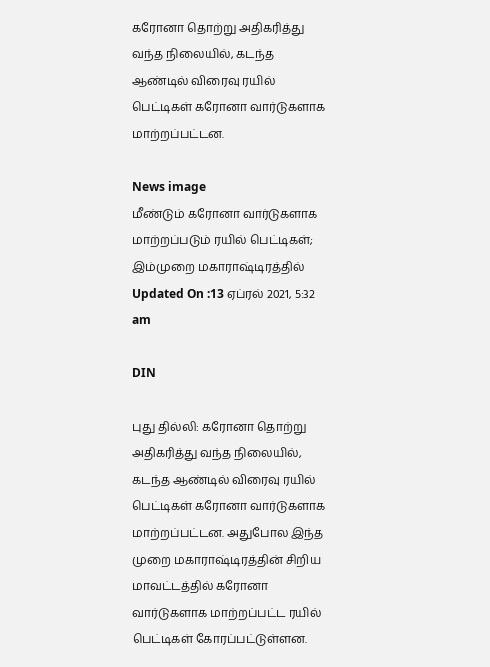கரோனா தொற்று அதிகரித்து வந்த நிலையில், கடந்த ஆண்டில் விரைவு ரயில் பெட்டிகள் கரோனா வார்டுகளாக மாற்றப்பட்டன.

News image
மீண்டும் கரோனா வார்டுகளாக மாற்றப்படும் ரயில் பெட்டிகள்; இம்முறை மகாராஷ்டிரத்தில்
Updated On :13 ஏப்ரல் 2021, 5:32 am

DIN

புது தில்லி: கரோனா தொற்று அதிகரித்து வந்த நிலையில், கடந்த ஆண்டில் விரைவு ரயில் பெட்டிகள் கரோனா வார்டுகளாக மாற்றப்பட்டன. அதுபோல இந்த முறை மகாராஷ்டிரத்தின் சிறிய மாவட்டத்தில் கரோனா வார்டுகளாக மாற்றப்பட்ட ரயில் பெட்டிகள் கோரப்பட்டுள்ளன.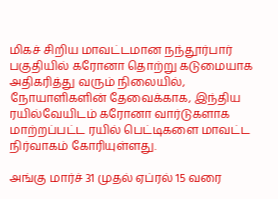மிகச் சிறிய மாவட்டமான நந்தூர்பார் பகுதியில் கரோனா தொற்று கடுமையாக அதிகரித்து வரும் நிலையில், நோயாளிகளின் தேவைக்காக, இந்திய ரயில்வேயிடம் கரோனா வார்டுகளாக மாற்றப்பட்ட ரயில் பெட்டிகளை மாவட்ட நிர்வாகம் கோரியுள்ளது.

அங்கு மார்ச் 31 முதல் ஏப்ரல் 15 வரை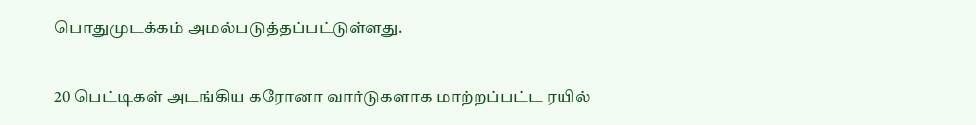பொதுமுடக்கம் அமல்படுத்தப்பட்டுள்ளது.

20 பெட்டிகள் அடங்கிய கரோனா வார்டுகளாக மாற்றப்பட்ட ரயில்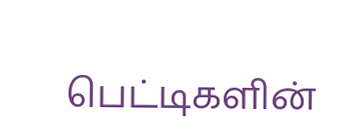பெட்டிகளின்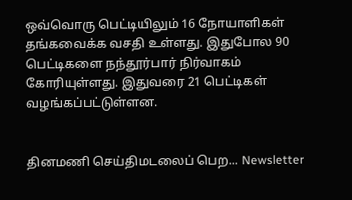ஒவ்வொரு பெட்டியிலும் 16 நோயாளிகள் தங்கவைக்க வசதி உள்ளது. இதுபோல 90 பெட்டிகளை நந்தூர்பார் நிர்வாகம் கோரியுள்ளது. இதுவரை 21 பெட்டிகள் வழங்கப்பட்டுள்ளன.


தினமணி செய்திமடலைப் பெற... Newsletter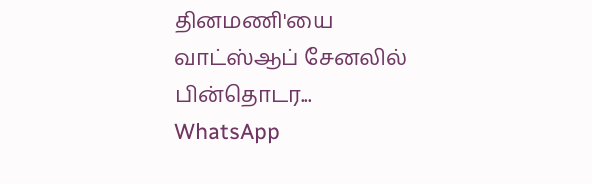தினமணி'யை வாட்ஸ்ஆப் சேனலில் பின்தொடர... WhatsApp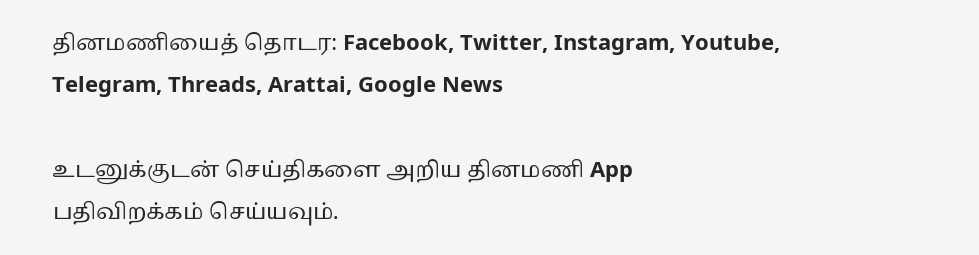தினமணியைத் தொடர: Facebook, Twitter, Instagram, Youtube, Telegram, Threads, Arattai, Google News

உடனுக்குடன் செய்திகளை அறிய தினமணி App பதிவிறக்கம் செய்யவும்.